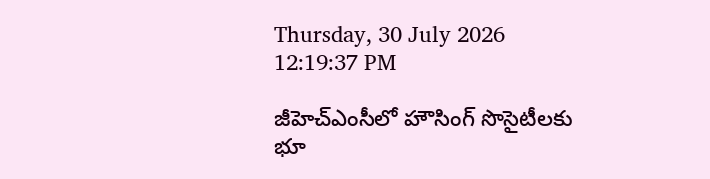Thursday, 30 July 2026 12:19:37 PM

జీహెచ్‌ఎంసీలో హౌసింగ్‌ సొసైటీలకు భూ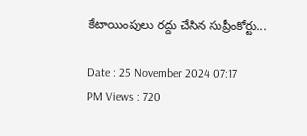కేటాయింపులు రద్దు చేసిన సుప్రీంకోర్టు...

Date : 25 November 2024 07:17 PM Views : 720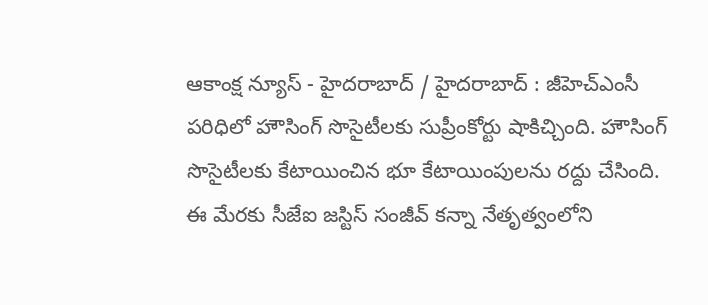ఆకాంక్ష న్యూస్ - హైదరాబాద్ / హైదరాబాద్ : జీహెచ్‌ఎంసీ పరిధిలో హౌసింగ్‌ సొసైటీలకు సుప్రీంకోర్టు షాకిచ్చింది. హౌసింగ్‌ సొసైటీలకు కేటాయించిన భూ కేటాయింపులను రద్దు చేసింది. ఈ మేరకు సీజేఐ జస్టిస్‌ సంజీవ్‌ కన్నా నేతృత్వంలోని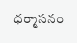ధర్మాసనం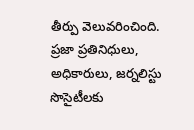తీర్పు వెలువరించింది. ప్రజా ప్రతినిధులు, అధికారులు, జర్నలిస్టు సొసైటీలకు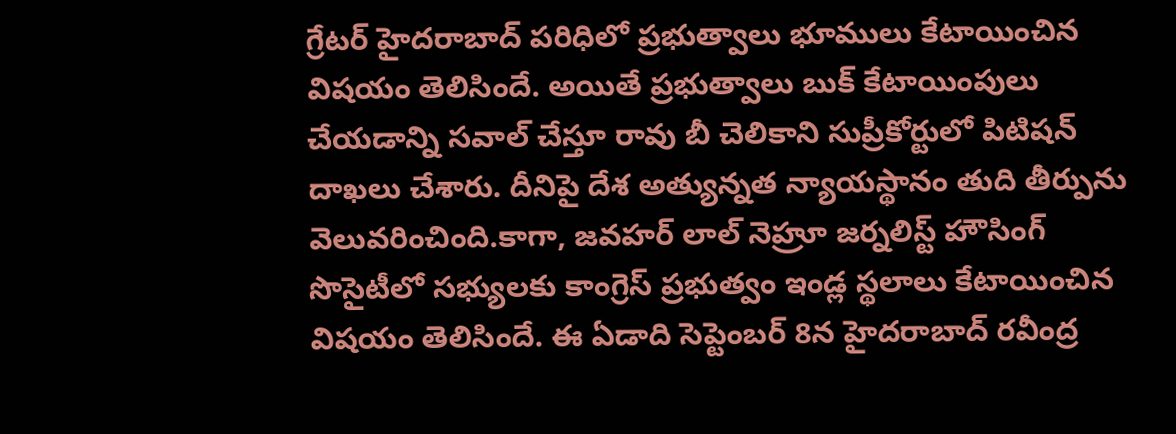గ్రేటర్‌ హైదరాబాద్‌ పరిధిలో ప్రభుత్వాలు భూములు కేటాయించిన విషయం తెలిసిందే. అయితే ప్రభుత్వాలు బుక్‌ కేటాయింపులు చేయడాన్ని సవాల్‌ చేస్తూ రావు బీ చెలికాని సుప్రీకోర్టులో పిటిషన్‌ దాఖలు చేశారు. దీనిపై దేశ అత్యున్నత న్యాయస్థానం తుది తీర్పును వెలువరించింది.కాగా, జవహర్‌ లాల్‌ నెహ్రూ జర్నలిస్ట్‌ హౌసింగ్‌ సొసైటీలో సభ్యులకు కాంగ్రెస్‌ ప్రభుత్వం ఇండ్ల స్థలాలు కేటాయించిన విషయం తెలిసిందే. ఈ ఏడాది సెప్టెంబర్‌ 8న హైదరాబాద్‌ రవీంద్ర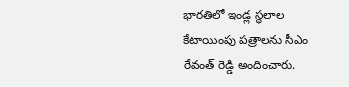భారతిలో ఇండ్ల స్థలాల కేటాయింపు పత్రాలను సీఎం రేవంత్‌ రెడ్డి అందించారు.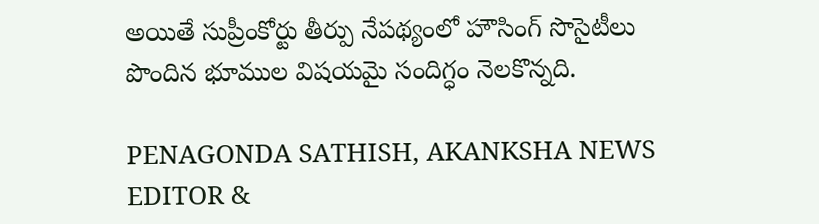అయితే సుప్రీంకోర్టు తీర్పు నేపథ్యంలో హౌసింగ్‌ సొసైటీలు పొందిన భూముల విషయమై సందిగ్ధం నెలకొన్నది.

PENAGONDA SATHISH, AKANKSHA NEWS EDITOR &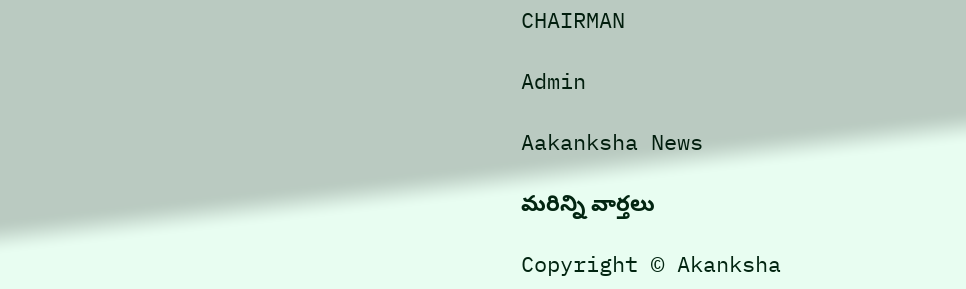CHAIRMAN

Admin

Aakanksha News

మరిన్ని వార్తలు

Copyright © Akanksha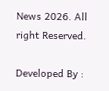News 2026. All right Reserved.

Developed By :